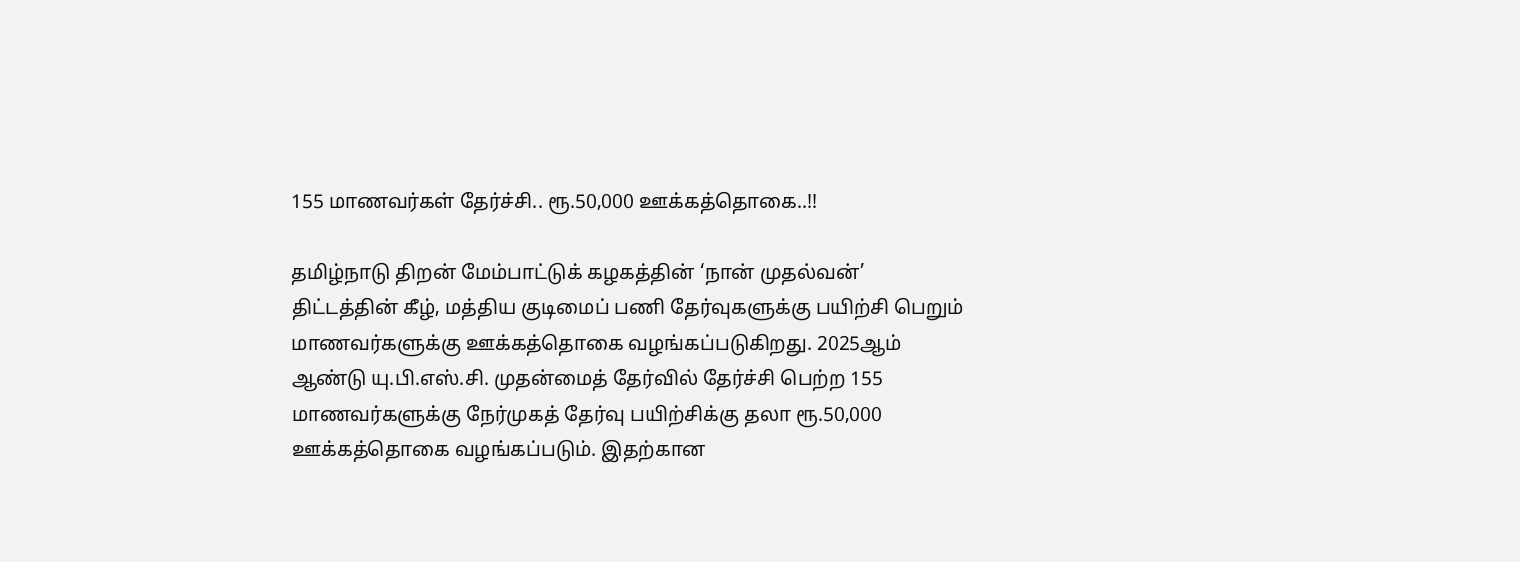155 மாணவர்கள் தேர்ச்சி.. ரூ.50,000 ஊக்கத்தொகை..!!

தமிழ்நாடு திறன் மேம்பாட்டுக் கழகத்தின் ‘நான் முதல்வன்’ திட்டத்தின் கீழ், மத்திய குடிமைப் பணி தேர்வுகளுக்கு பயிற்சி பெறும் மாணவர்களுக்கு ஊக்கத்தொகை வழங்கப்படுகிறது. 2025ஆம் ஆண்டு யு.பி.எஸ்.சி. முதன்மைத் தேர்வில் தேர்ச்சி பெற்ற 155 மாணவர்களுக்கு நேர்முகத் தேர்வு பயிற்சிக்கு தலா ரூ.50,000 ஊக்கத்தொகை வழங்கப்படும். இதற்கான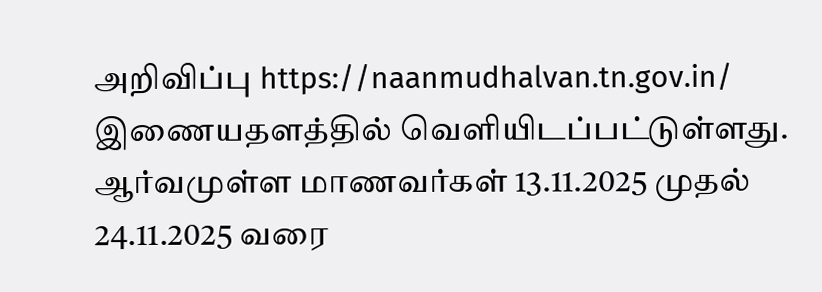அறிவிப்பு https://naanmudhalvan.tn.gov.in/ இணையதளத்தில் வெளியிடப்பட்டுள்ளது. ஆர்வமுள்ள மாணவர்கள் 13.11.2025 முதல் 24.11.2025 வரை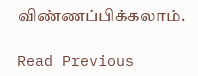விண்ணப்பிக்கலாம்.

Read Previous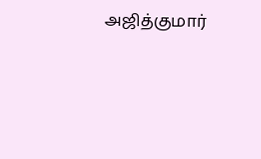அஜித்குமார்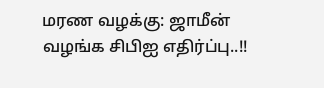மரண வழக்கு: ஜாமீன் வழங்க சிபிஐ எதிர்ப்பு..!!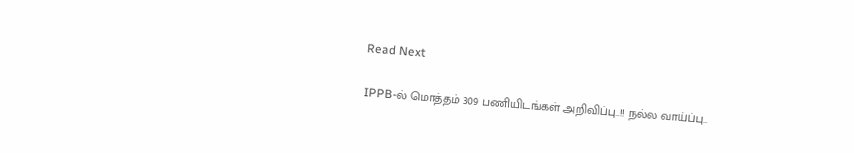Read Next

IPPB-ல் மொத்தம் 309 பணியிடங்கள் அறிவிப்பு..!! நல்ல வாய்ப்பு..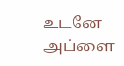உடனே அப்ளை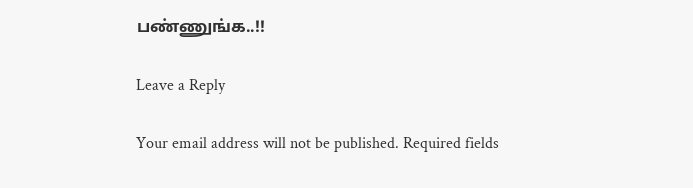பண்ணுங்க..!!

Leave a Reply

Your email address will not be published. Required fields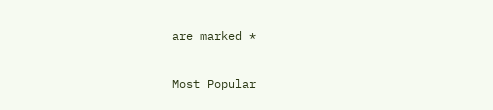are marked *

Most Popular